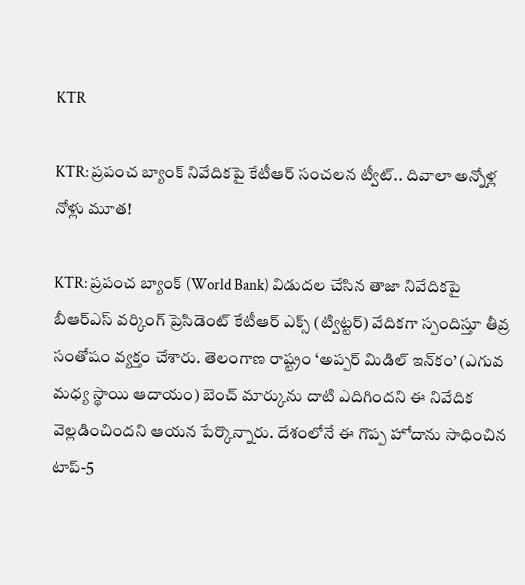KTR

KTR: ప్రపంచ బ్యాంక్ నివేదికపై కేటీఆర్ సంచలన ట్వీట్.. దివాలా అన్నోళ్ల నోళ్లు మూత!

KTR: ప్రపంచ బ్యాంక్ (World Bank) విడుదల చేసిన తాజా నివేదికపై బీఆర్ఎస్ వర్కింగ్ ప్రెసిడెంట్ కేటీఆర్ ఎక్స్ (ట్విట్టర్) వేదికగా స్పందిస్తూ తీవ్ర సంతోషం వ్యక్తం చేశారు. తెలంగాణ రాష్ట్రం ‘అప్పర్ మిడిల్ ఇన్‌కం’ (ఎగువ మధ్య స్థాయి ఆదాయం) బెంచ్ మార్కును దాటి ఎదిగిందని ఈ నివేదిక వెల్లడించిందని ఆయన పేర్కొన్నారు. దేశంలోనే ఈ గొప్ప హోదాను సాధించిన టాప్-5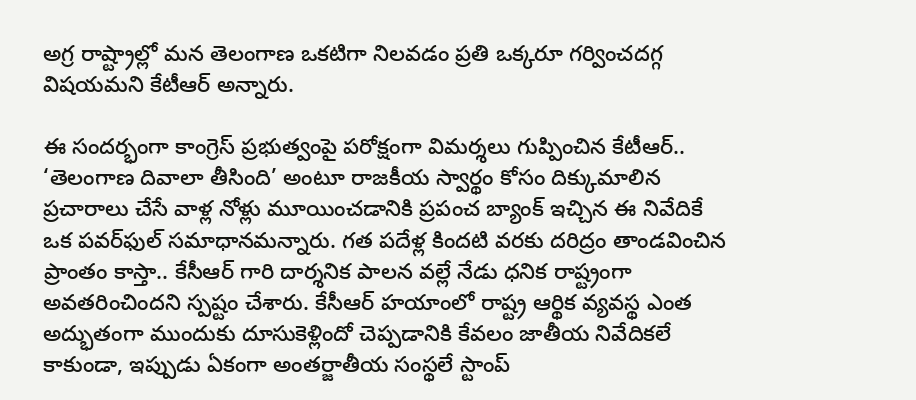అగ్ర రాష్ట్రాల్లో మన తెలంగాణ ఒకటిగా నిలవడం ప్రతి ఒక్కరూ గర్వించదగ్గ విషయమని కేటీఆర్ అన్నారు.

ఈ సందర్భంగా కాంగ్రెస్ ప్రభుత్వంపై పరోక్షంగా విమర్శలు గుప్పించిన కేటీఆర్.. ‘తెలంగాణ దివాలా తీసింది’ అంటూ రాజకీయ స్వార్థం కోసం దిక్కుమాలిన ప్రచారాలు చేసే వాళ్ల నోళ్లు మూయించడానికి ప్రపంచ బ్యాంక్ ఇచ్చిన ఈ నివేదికే ఒక పవర్‌ఫుల్ సమాధానమన్నారు. గత పదేళ్ల కిందటి వరకు దరిద్రం తాండవించిన ప్రాంతం కాస్తా.. కేసీఆర్ గారి దార్శనిక పాలన వల్లే నేడు ధనిక రాష్ట్రంగా అవతరించిందని స్పష్టం చేశారు. కేసీఆర్ హయాంలో రాష్ట్ర ఆర్థిక వ్యవస్థ ఎంత అద్భుతంగా ముందుకు దూసుకెళ్లిందో చెప్పడానికి కేవలం జాతీయ నివేదికలే కాకుండా, ఇప్పుడు ఏకంగా అంతర్జాతీయ సంస్థలే స్టాంప్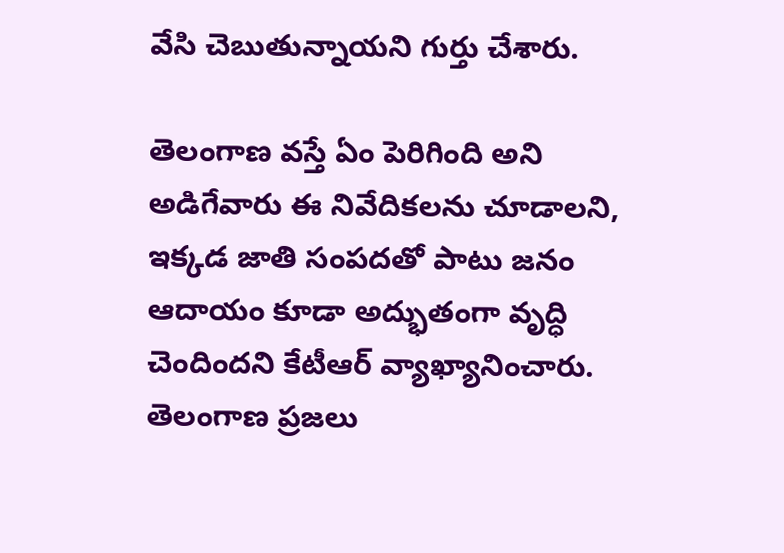వేసి చెబుతున్నాయని గుర్తు చేశారు.

తెలంగాణ వస్తే ఏం పెరిగింది అని అడిగేవారు ఈ నివేదికలను చూడాలని, ఇక్కడ జాతి సంపదతో పాటు జనం ఆదాయం కూడా అద్భుతంగా వృద్ధి చెందిందని కేటీఆర్ వ్యాఖ్యానించారు. తెలంగాణ ప్రజలు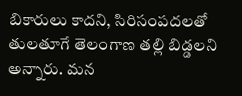బికారులు కాదని, సిరిసంపదలతో తులతూగే తెలంగాణ తల్లి బిడ్డలని అన్నారు. మన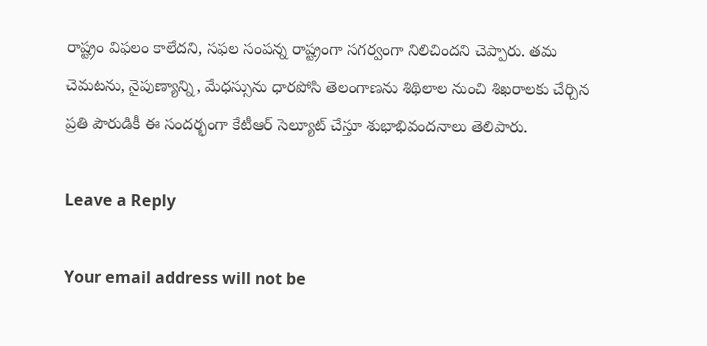రాష్ట్రం విఫలం కాలేదని, సఫల సంపన్న రాష్ట్రంగా సగర్వంగా నిలిచిందని చెప్పారు. తమ చెమటను, నైపుణ్యాన్ని, మేధస్సును ధారపోసి తెలంగాణను శిథిలాల నుంచి శిఖరాలకు చేర్చిన ప్రతి పౌరుడికీ ఈ సందర్భంగా కేటీఆర్ సెల్యూట్ చేస్తూ శుభాభివందనాలు తెలిపారు.

Leave a Reply

Your email address will not be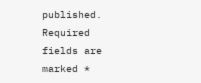published. Required fields are marked *